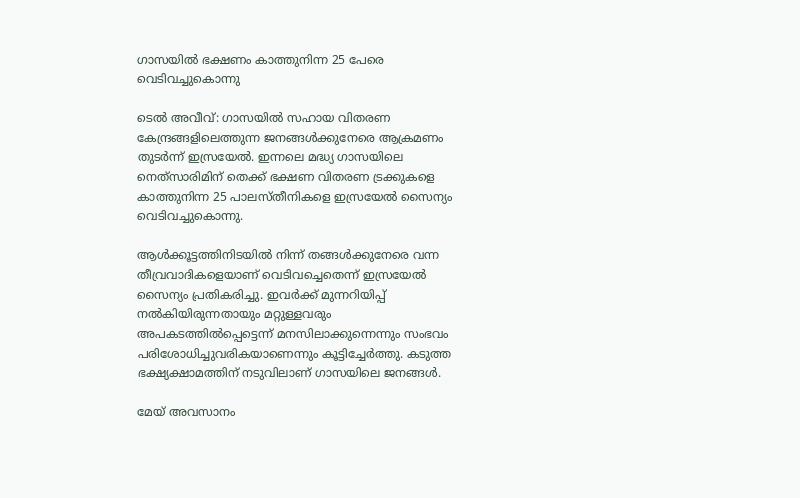ഗാസയിൽ ഭക്ഷണം കാത്തുനിന്ന 25 പേരെ വെടിവച്ചുകൊന്നു

ടെൽ അവീവ്: ഗാസയിൽ സഹായ വിതരണ കേന്ദ്രങ്ങളിലെത്തുന്ന ജനങ്ങൾക്കുനേരെ ആക്രമണം തുടർന്ന് ഇസ്രയേൽ. ഇന്നലെ മദ്ധ്യ ഗാസയിലെ നെത്‌സാരിമിന് തെക്ക് ഭക്ഷണ വിതരണ ട്രക്കുകളെ കാത്തുനിന്ന 25 പാലസ്തീനികളെ ഇസ്രയേൽ സൈന്യം വെടിവച്ചുകൊന്നു.

ആൾക്കൂട്ടത്തിനിടയിൽ നിന്ന് തങ്ങൾക്കുനേരെ വന്ന തീവ്രവാദികളെയാണ് വെടിവച്ചെതെന്ന് ഇസ്രയേൽ സൈന്യം പ്രതികരിച്ചു. ഇവർക്ക് മുന്നറിയിപ്പ് നൽകിയിരുന്നതായും മറ്റുള്ളവരും അപകടത്തിൽപ്പെട്ടെന്ന് മനസിലാക്കുന്നെന്നും സംഭവം പരിശോധിച്ചുവരികയാണെന്നും കൂട്ടിച്ചേർത്തു. കടുത്ത ഭക്ഷ്യക്ഷാമത്തിന് നടുവിലാണ് ഗാസയിലെ ജനങ്ങൾ.

മേയ് അവസാനം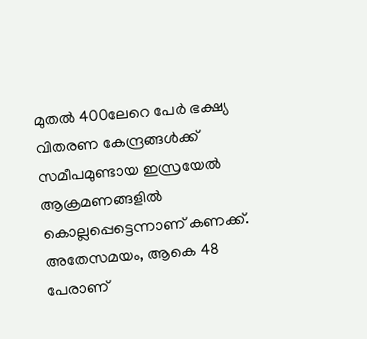മുതൽ 400ലേറെ പേർ ഭക്ഷ്യ വിതരണ കേന്ദ്രങ്ങൾക്ക് സമീപമുണ്ടായ ഇസ്രയേൽ ആക്രമണങ്ങളിൽ കൊല്ലപ്പെട്ടെന്നാണ് കണക്ക്. അതേസമയം, ആകെ 48 പേരാണ്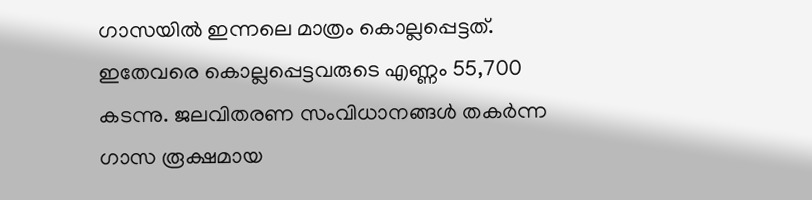ഗാസയിൽ ഇന്നലെ മാത്രം കൊല്ലപ്പെട്ടത്. ഇതേവരെ കൊല്ലപ്പെട്ടവരുടെ എണ്ണം 55,700 കടന്നു. ജലവിതരണ സംവിധാനങ്ങൾ തകർന്ന ഗാസ രൂക്ഷമായ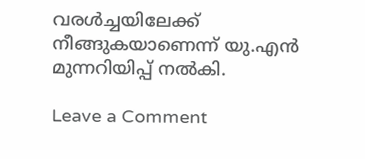വരൾച്ചയിലേക്ക് നീങ്ങുകയാണെന്ന് യു.എൻ മുന്നറിയിപ്പ് നൽകി.

Leave a Comment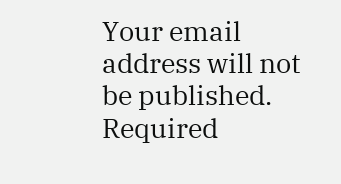Your email address will not be published. Required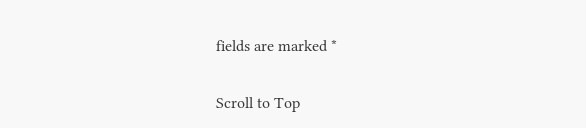fields are marked *

Scroll to Top